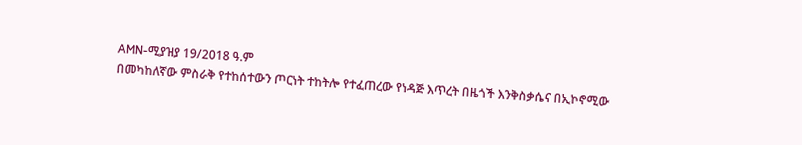AMN-ሚያዝያ 19/2018 ዓ.ም
በመካከለኛው ምስራቅ የተከሰተውን ጦርነት ተከትሎ የተፈጠረው የነዳጅ እጥረት በዜጎች እንቅስቃሴና በኢኮኖሚው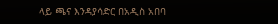ላይ ጫና እንዳያሳድር በአዲስ አበባ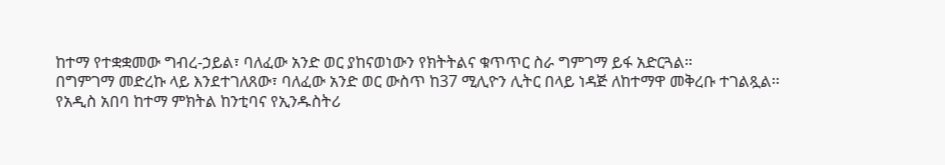ከተማ የተቋቋመው ግብረ-ኃይል፣ ባለፈው አንድ ወር ያከናወነውን የክትትልና ቁጥጥር ስራ ግምገማ ይፋ አድርጓል።
በግምገማ መድረኩ ላይ እንደተገለጸው፣ ባለፈው አንድ ወር ውስጥ ከ37 ሚሊዮን ሊትር በላይ ነዳጅ ለከተማዋ መቅረቡ ተገልጿል፡፡
የአዲስ አበባ ከተማ ምክትል ከንቲባና የኢንዱስትሪ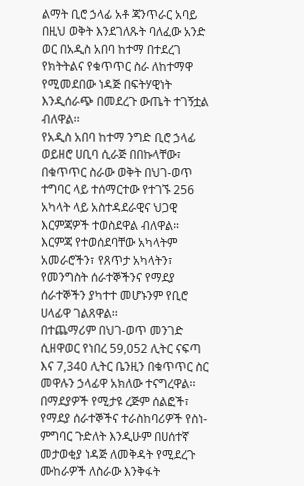ልማት ቢሮ ኃላፊ አቶ ጃንጥራር አባይ በዚህ ወቅት እንደገለጹት ባለፈው አንድ ወር በአዲስ አበባ ከተማ በተደረገ የክትትልና የቁጥጥር ስራ ለከተማዋ የሚመደበው ነዳጅ በፍትሃዊነት እንዲሰራጭ በመደረጉ ውጤት ተገኝቷል ብለዋል፡፡
የአዲስ አበባ ከተማ ንግድ ቢሮ ኃላፊ ወይዘሮ ሀቢባ ሲራጅ በበኩላቸው፣ በቁጥጥር ስራው ወቅት በህገ-ወጥ ተግባር ላይ ተሰማርተው የተገኙ 256 አካላት ላይ አስተዳደራዊና ህጋዊ እርምጃዎች ተወስደዋል ብለዋል።
እርምጃ የተወሰደባቸው አካላትም አመራሮችን፣ የጸጥታ አካላትን፣ የመንግስት ሰራተኞችንና የማደያ ሰራተኞችን ያካተተ መሆኑንም የቢሮ ሀላፊዋ ገልጸዋል፡፡
በተጨማሪም በህገ-ወጥ መንገድ ሲዘዋወር የነበረ 59,052 ሊትር ናፍጣ እና 7,340 ሊትር ቤንዚን በቁጥጥር ስር መዋሉን ኃላፊዋ አክለው ተናግረዋል፡፡
በማደያዎች የሚታዩ ረጅም ሰልፎች፣ የማደያ ሰራተኞችና ተራስከባሪዎች የስነ-ምግባር ጉድለት እንዲሁም በሀሰተኛ መታወቂያ ነዳጅ ለመቅዳት የሚደረጉ ሙከራዎች ለስራው እንቅፋት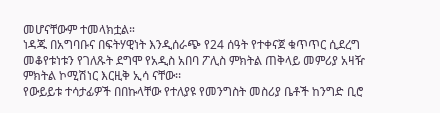መሆናቸውም ተመላክቷል።
ነዳጁ በአግባቡና በፍትሃዊነት እንዲሰራጭ የ24 ሰዓት የተቀናጀ ቁጥጥር ሲደረግ መቆየቱነቱን የገለጹት ደግሞ የአዲስ አበባ ፖሊስ ምክትል ጠቅላይ መምሪያ አዛዥ ምክትል ኮሚሽነር እርዚቅ ኢሳ ናቸው፡፡
የውይይቱ ተሳታፊዎች በበኩላቸው የተለያዩ የመንግስት መስሪያ ቤቶች ከንግድ ቢሮ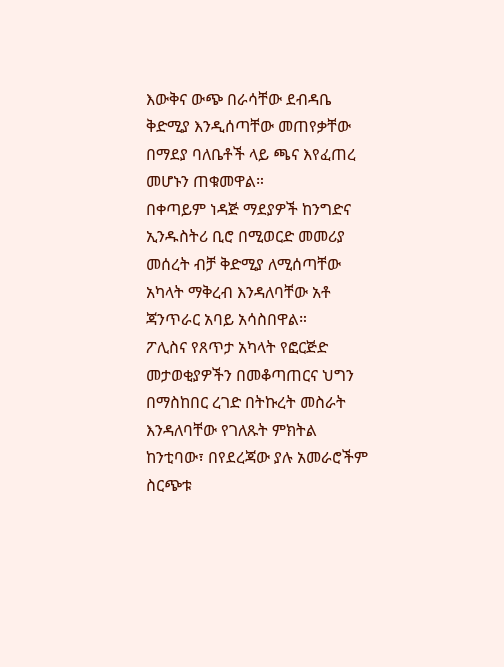እውቅና ውጭ በራሳቸው ደብዳቤ ቅድሚያ እንዲሰጣቸው መጠየቃቸው በማደያ ባለቤቶች ላይ ጫና እየፈጠረ መሆኑን ጠቁመዋል።
በቀጣይም ነዳጅ ማደያዎች ከንግድና ኢንዱስትሪ ቢሮ በሚወርድ መመሪያ መሰረት ብቻ ቅድሚያ ለሚሰጣቸው አካላት ማቅረብ እንዳለባቸው አቶ ጃንጥራር አባይ አሳስበዋል።
ፖሊስና የጸጥታ አካላት የፎርጅድ መታወቂያዎችን በመቆጣጠርና ህግን በማስከበር ረገድ በትኩረት መስራት እንዳለባቸው የገለጹት ምክትል ከንቲባው፣ በየደረጃው ያሉ አመራሮችም ስርጭቱ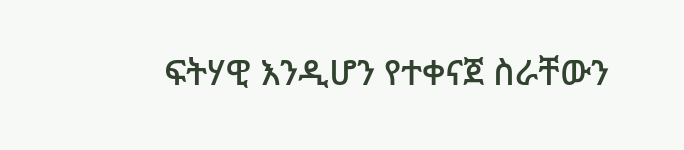ፍትሃዊ እንዲሆን የተቀናጀ ስራቸውን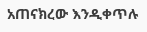አጠናክረው እንዲቀጥሉ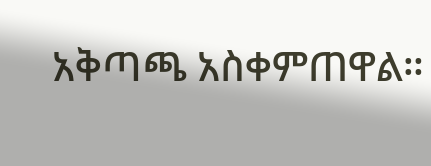አቅጣጫ አስቀምጠዋል።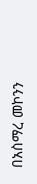በአስማረ መኮንን